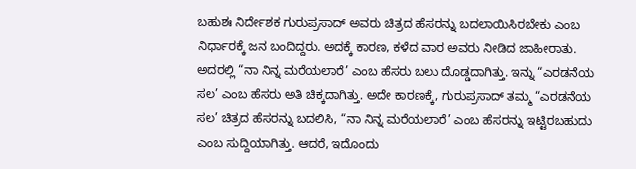ಬಹುಶಃ ನಿರ್ದೇಶಕ ಗುರುಪ್ರಸಾದ್ ಅವರು ಚಿತ್ರದ ಹೆಸರನ್ನು ಬದಲಾಯಿಸಿರಬೇಕು ಎಂಬ ನಿರ್ಧಾರಕ್ಕೆ ಜನ ಬಂದಿದ್ದರು. ಅದಕ್ಕೆ ಕಾರಣ, ಕಳೆದ ವಾರ ಅವರು ನೀಡಿದ ಜಾಹೀರಾತು. ಅದರಲ್ಲಿ “ನಾ ನಿನ್ನ ಮರೆಯಲಾರೆ’ ಎಂಬ ಹೆಸರು ಬಲು ದೊಡ್ಡದಾಗಿತ್ತು. ಇನ್ನು “ಎರಡನೆಯ ಸಲ’ ಎಂಬ ಹೆಸರು ಅತಿ ಚಿಕ್ಕದಾಗಿತ್ತು. ಅದೇ ಕಾರಣಕ್ಕೆ, ಗುರುಪ್ರಸಾದ್ ತಮ್ಮ “ಎರಡನೆಯ ಸಲ’ ಚಿತ್ರದ ಹೆಸರನ್ನು ಬದಲಿಸಿ, “ನಾ ನಿನ್ನ ಮರೆಯಲಾರೆ’ ಎಂಬ ಹೆಸರನ್ನು ಇಟ್ಟಿರಬಹುದು ಎಂಬ ಸುದ್ದಿಯಾಗಿತ್ತು. ಆದರೆ, ಇದೊಂದು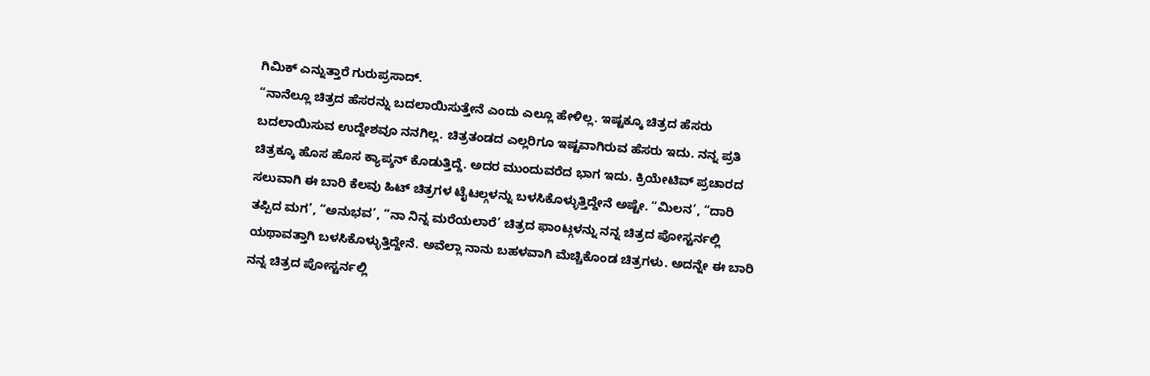ಗಿಮಿಕ್ ಎನ್ನುತ್ತಾರೆ ಗುರುಪ್ರಸಾದ್.
“ನಾನೆಲ್ಲೂ ಚಿತ್ರದ ಹೆಸರನ್ನು ಬದಲಾಯಿಸುತ್ತೇನೆ ಎಂದು ಎಲ್ಲೂ ಹೇಳಿಲ್ಲ. ಇಷ್ಟಕ್ಕೂ ಚಿತ್ರದ ಹೆಸರು ಬದಲಾಯಿಸುವ ಉದ್ದೇಶವೂ ನನಗಿಲ್ಲ. ಚಿತ್ರತಂಡದ ಎಲ್ಲರಿಗೂ ಇಷ್ಟವಾಗಿರುವ ಹೆಸರು ಇದು. ನನ್ನ ಪ್ರತಿ ಚಿತ್ರಕ್ಕೂ ಹೊಸ ಹೊಸ ಕ್ಯಾಪ್ಶನ್ ಕೊಡುತ್ತಿದ್ದೆ. ಅದರ ಮುಂದುವರೆದ ಭಾಗ ಇದು. ಕ್ರಿಯೇಟಿವ್ ಪ್ರಚಾರದ ಸಲುವಾಗಿ ಈ ಬಾರಿ ಕೆಲವು ಹಿಟ್ ಚಿತ್ರಗಳ ಟೈಟಲ್ಗಳನ್ನು ಬಳಸಿಕೊಳ್ಳುತ್ತಿದ್ದೇನೆ ಅಷ್ಟೇ. “ಮಿಲನ’, “ದಾರಿ ತಪ್ಪಿದ ಮಗ’, “ಅನುಭವ’, “ನಾ ನಿನ್ನ ಮರೆಯಲಾರೆ’ ಚಿತ್ರದ ಫಾಂಟ್ಗಳನ್ನು ನನ್ನ ಚಿತ್ರದ ಪೋಸ್ಟರ್ನಲ್ಲಿ ಯಥಾವತ್ತಾಗಿ ಬಳಸಿಕೊಳ್ಳುತ್ತಿದ್ದೇನೆ. ಅವೆಲ್ಲಾ ನಾನು ಬಹಳವಾಗಿ ಮೆಚ್ಚಿಕೊಂಡ ಚಿತ್ರಗಳು. ಅದನ್ನೇ ಈ ಬಾರಿ ನನ್ನ ಚಿತ್ರದ ಪೋಸ್ಟರ್ನಲ್ಲಿ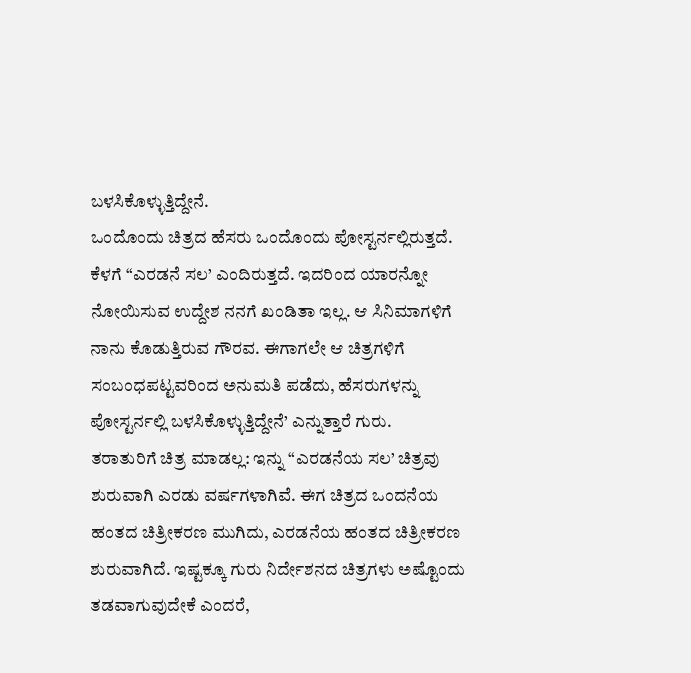ಬಳಸಿಕೊಳ್ಳುತ್ತಿದ್ದೇನೆ.
ಒಂದೊಂದು ಚಿತ್ರದ ಹೆಸರು ಒಂದೊಂದು ಪೋಸ್ಟರ್ನಲ್ಲಿರುತ್ತದೆ. ಕೆಳಗೆ “ಎರಡನೆ ಸಲ’ ಎಂದಿರುತ್ತದೆ. ಇದರಿಂದ ಯಾರನ್ನೋ ನೋಯಿಸುವ ಉದ್ದೇಶ ನನಗೆ ಖಂಡಿತಾ ಇಲ್ಲ. ಆ ಸಿನಿಮಾಗಳಿಗೆ ನಾನು ಕೊಡುತ್ತಿರುವ ಗೌರವ. ಈಗಾಗಲೇ ಆ ಚಿತ್ರಗಳಿಗೆ ಸಂಬಂಧಪಟ್ಟವರಿಂದ ಅನುಮತಿ ಪಡೆದು, ಹೆಸರುಗಳನ್ನು ಪೋಸ್ಟರ್ನಲ್ಲಿ ಬಳಸಿಕೊಳ್ಳುತ್ತಿದ್ದೇನೆ’ ಎನ್ನುತ್ತಾರೆ ಗುರು.
ತರಾತುರಿಗೆ ಚಿತ್ರ ಮಾಡಲ್ಲ: ಇನ್ನು “ಎರಡನೆಯ ಸಲ’ ಚಿತ್ರವು ಶುರುವಾಗಿ ಎರಡು ವರ್ಷಗಳಾಗಿವೆ. ಈಗ ಚಿತ್ರದ ಒಂದನೆಯ ಹಂತದ ಚಿತ್ರೀಕರಣ ಮುಗಿದು, ಎರಡನೆಯ ಹಂತದ ಚಿತ್ರೀಕರಣ ಶುರುವಾಗಿದೆ. ಇಷ್ಟಕ್ಕೂ ಗುರು ನಿರ್ದೇಶನದ ಚಿತ್ರಗಳು ಅಷ್ಟೊಂದು ತಡವಾಗುವುದೇಕೆ ಎಂದರೆ,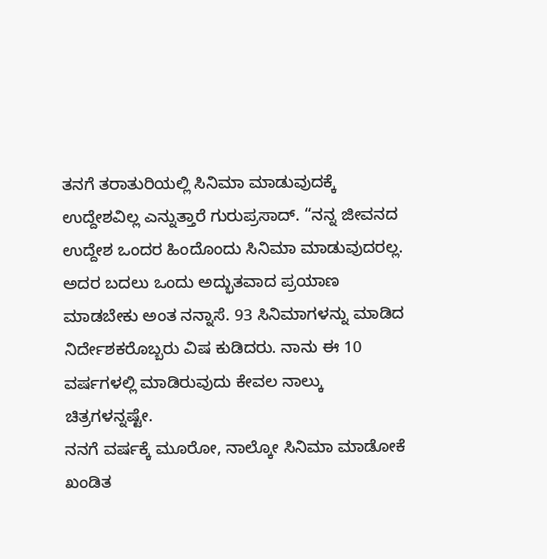ತನಗೆ ತರಾತುರಿಯಲ್ಲಿ ಸಿನಿಮಾ ಮಾಡುವುದಕ್ಕೆ ಉದ್ದೇಶವಿಲ್ಲ ಎನ್ನುತ್ತಾರೆ ಗುರುಪ್ರಸಾದ್. “ನನ್ನ ಜೀವನದ ಉದ್ದೇಶ ಒಂದರ ಹಿಂದೊಂದು ಸಿನಿಮಾ ಮಾಡುವುದರಲ್ಲ. ಅದರ ಬದಲು ಒಂದು ಅದ್ಭುತವಾದ ಪ್ರಯಾಣ ಮಾಡಬೇಕು ಅಂತ ನನ್ನಾಸೆ. 93 ಸಿನಿಮಾಗಳನ್ನು ಮಾಡಿದ ನಿರ್ದೇಶಕರೊಬ್ಬರು ವಿಷ ಕುಡಿದರು. ನಾನು ಈ 10 ವರ್ಷಗಳಲ್ಲಿ ಮಾಡಿರುವುದು ಕೇವಲ ನಾಲ್ಕು ಚಿತ್ರಗಳನ್ನಷ್ಟೇ.
ನನಗೆ ವರ್ಷಕ್ಕೆ ಮೂರೋ, ನಾಲ್ಕೋ ಸಿನಿಮಾ ಮಾಡೋಕೆ ಖಂಡಿತ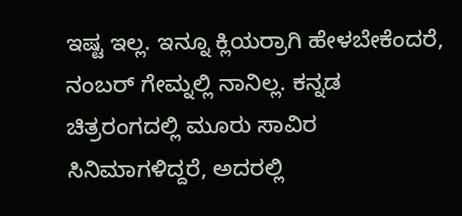ಇಷ್ಟ ಇಲ್ಲ. ಇನ್ನೂ ಕ್ಲಿಯರ್ರಾಗಿ ಹೇಳಬೇಕೆಂದರೆ, ನಂಬರ್ ಗೇಮ್ನಲ್ಲಿ ನಾನಿಲ್ಲ. ಕನ್ನಡ ಚಿತ್ರರಂಗದಲ್ಲಿ ಮೂರು ಸಾವಿರ ಸಿನಿಮಾಗಳಿದ್ದರೆ, ಅದರಲ್ಲಿ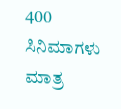400 ಸಿನಿಮಾಗಳು ಮಾತ್ರ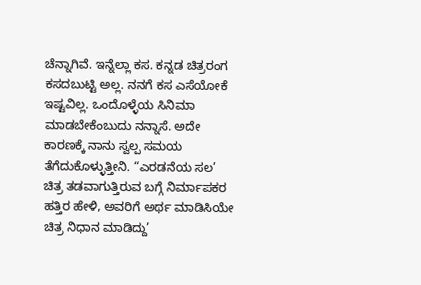ಚೆನ್ನಾಗಿವೆ. ಇನ್ನೆಲ್ಲಾ ಕಸ. ಕನ್ನಡ ಚಿತ್ರರಂಗ ಕಸದಬುಟ್ಟಿ ಅಲ್ಲ. ನನಗೆ ಕಸ ಎಸೆಯೋಕೆ ಇಷ್ಟವಿಲ್ಲ. ಒಂದೊಳ್ಳೆಯ ಸಿನಿಮಾ ಮಾಡಬೇಕೆಂಬುದು ನನ್ನಾಸೆ. ಅದೇ ಕಾರಣಕ್ಕೆ ನಾನು ಸ್ವಲ್ಪ ಸಮಯ ತೆಗೆದುಕೊಳ್ಳುತ್ತೀನಿ. “ಎರಡನೆಯ ಸಲ’ ಚಿತ್ರ ತಡವಾಗುತ್ತಿರುವ ಬಗ್ಗೆ ನಿರ್ಮಾಪಕರ ಹತ್ತಿರ ಹೇಳಿ, ಅವರಿಗೆ ಅರ್ಥ ಮಾಡಿಸಿಯೇ ಚಿತ್ರ ನಿಧಾನ ಮಾಡಿದ್ದು’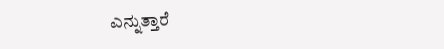ಎನ್ನುತ್ತಾರೆ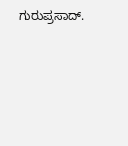ಗುರುಪ್ರಸಾದ್.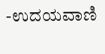-ಉದಯವಾಣಿ